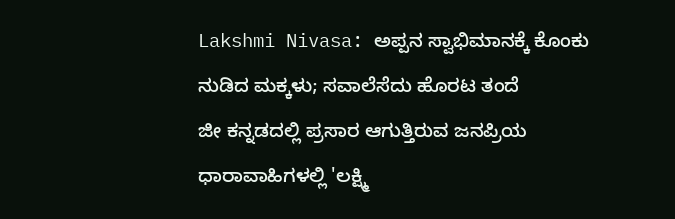Lakshmi Nivasa: ಅಪ್ಪನ ಸ್ವಾಭಿಮಾನಕ್ಕೆ ಕೊಂಕು ನುಡಿದ ಮಕ್ಕಳು; ಸವಾಲೆಸೆದು ಹೊರಟ ತಂದೆ
ಜೀ ಕನ್ನಡದಲ್ಲಿ ಪ್ರಸಾರ ಆಗುತ್ತಿರುವ ಜನಪ್ರಿಯ ಧಾರಾವಾಹಿಗಳಲ್ಲಿ 'ಲಕ್ಷ್ಮಿ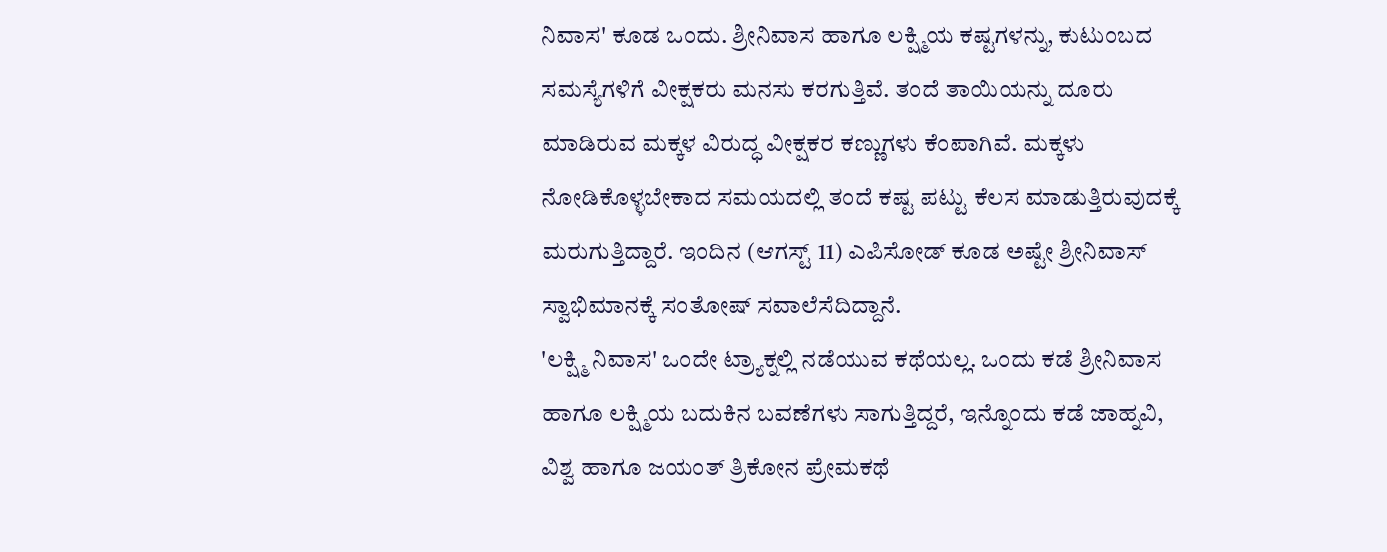ನಿವಾಸ' ಕೂಡ ಒಂದು. ಶ್ರೀನಿವಾಸ ಹಾಗೂ ಲಕ್ಷ್ಮಿಯ ಕಷ್ಟಗಳನ್ನು, ಕುಟುಂಬದ ಸಮಸ್ಯೆಗಳಿಗೆ ವೀಕ್ಷಕರು ಮನಸು ಕರಗುತ್ತಿವೆ. ತಂದೆ ತಾಯಿಯನ್ನು ದೂರು ಮಾಡಿರುವ ಮಕ್ಕಳ ವಿರುದ್ಧ ವೀಕ್ಷಕರ ಕಣ್ಣುಗಳು ಕೆಂಪಾಗಿವೆ. ಮಕ್ಕಳು ನೋಡಿಕೊಳ್ಳಬೇಕಾದ ಸಮಯದಲ್ಲಿ ತಂದೆ ಕಷ್ಟ ಪಟ್ಟು ಕೆಲಸ ಮಾಡುತ್ತಿರುವುದಕ್ಕೆ ಮರುಗುತ್ತಿದ್ದಾರೆ. ಇಂದಿನ (ಆಗಸ್ಟ್ 11) ಎಪಿಸೋಡ್ ಕೂಡ ಅಷ್ಟೇ ಶ್ರೀನಿವಾಸ್ ಸ್ವಾಭಿಮಾನಕ್ಕೆ ಸಂತೋಷ್ ಸವಾಲೆಸೆದಿದ್ದಾನೆ.
'ಲಕ್ಷ್ಮಿ ನಿವಾಸ' ಒಂದೇ ಟ್ರ್ಯಾಕ್ನಲ್ಲಿ ನಡೆಯುವ ಕಥೆಯಲ್ಲ. ಒಂದು ಕಡೆ ಶ್ರೀನಿವಾಸ ಹಾಗೂ ಲಕ್ಷ್ಮಿಯ ಬದುಕಿನ ಬವಣೆಗಳು ಸಾಗುತ್ತಿದ್ದರೆ, ಇನ್ನೊಂದು ಕಡೆ ಜಾಹ್ನವಿ, ವಿಶ್ವ ಹಾಗೂ ಜಯಂತ್ ತ್ರಿಕೋನ ಪ್ರೇಮಕಥೆ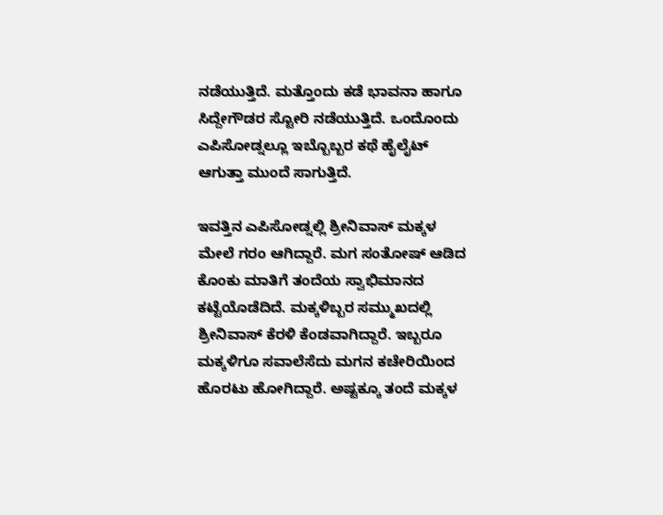ನಡೆಯುತ್ತಿದೆ. ಮತ್ತೊಂದು ಕಡೆ ಭಾವನಾ ಹಾಗೂ ಸಿದ್ದೇಗೌಡರ ಸ್ಟೋರಿ ನಡೆಯುತ್ತಿದೆ. ಒಂದೊಂದು ಎಪಿಸೋಡ್ನಲ್ಲೂ ಇಬ್ಬೊಬ್ಬರ ಕಥೆ ಹೈಲೈಟ್ ಆಗುತ್ತಾ ಮುಂದೆ ಸಾಗುತ್ತಿದೆ.

ಇವತ್ತಿನ ಎಪಿಸೋಡ್ನಲ್ಲಿ ಶ್ರೀನಿವಾಸ್ ಮಕ್ಕಳ ಮೇಲೆ ಗರಂ ಆಗಿದ್ದಾರೆ. ಮಗ ಸಂತೋಷ್ ಆಡಿದ ಕೊಂಕು ಮಾತಿಗೆ ತಂದೆಯ ಸ್ವಾಭಿಮಾನದ ಕಟ್ಟೆಯೊಡೆದಿದೆ. ಮಕ್ಕಳಿಬ್ಬರ ಸಮ್ಮುಖದಲ್ಲಿ ಶ್ರೀನಿವಾಸ್ ಕೆರಳಿ ಕೆಂಡವಾಗಿದ್ದಾರೆ. ಇಬ್ಬರೂ ಮಕ್ಕಳಿಗೂ ಸವಾಲೆಸೆದು ಮಗನ ಕಚೇರಿಯಿಂದ ಹೊರಟು ಹೋಗಿದ್ದಾರೆ. ಅಷ್ಟಕ್ಕೂ ತಂದೆ ಮಕ್ಕಳ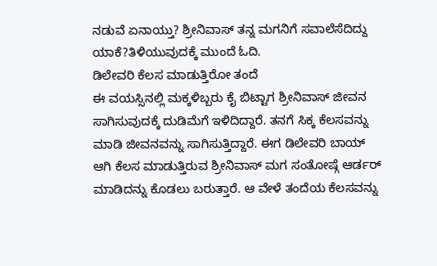ನಡುವೆ ಏನಾಯ್ತು? ಶ್ರೀನಿವಾಸ್ ತನ್ನ ಮಗನಿಗೆ ಸವಾಲೆಸೆದಿದ್ದು ಯಾಕೆ?ತಿಳಿಯುವುದಕ್ಕೆ ಮುಂದೆ ಓದಿ.
ಡಿಲೇವರಿ ಕೆಲಸ ಮಾಡುತ್ತಿರೋ ತಂದೆ
ಈ ವಯಸ್ಸಿನಲ್ಲಿ ಮಕ್ಕಳಿಬ್ಬರು ಕೈ ಬಿಟ್ಟಾಗ ಶ್ರೀನಿವಾಸ್ ಜೀವನ ಸಾಗಿಸುವುದಕ್ಕೆ ದುಡಿಮೆಗೆ ಇಳಿದಿದ್ದಾರೆ. ತನಗೆ ಸಿಕ್ಕ ಕೆಲಸವನ್ನು ಮಾಡಿ ಜೀವನವನ್ನು ಸಾಗಿಸುತ್ತಿದ್ದಾರೆ. ಈಗ ಡಿಲೇವರಿ ಬಾಯ್ ಆಗಿ ಕೆಲಸ ಮಾಡುತ್ತಿರುವ ಶ್ರೀನಿವಾಸ್ ಮಗ ಸಂತೋಷ್ಗೆ ಆರ್ಡರ್ ಮಾಡಿದನ್ನು ಕೊಡಲು ಬರುತ್ತಾರೆ. ಆ ವೇಳೆ ತಂದೆಯ ಕೆಲಸವನ್ನು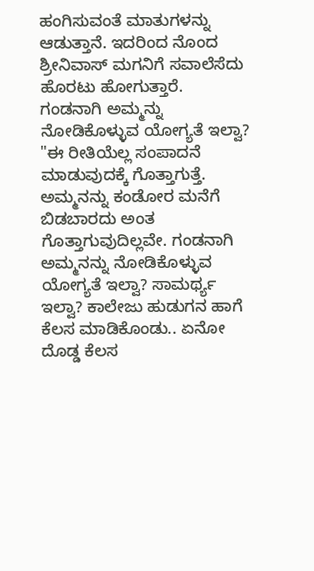ಹಂಗಿಸುವಂತೆ ಮಾತುಗಳನ್ನು ಆಡುತ್ತಾನೆ. ಇದರಿಂದ ನೊಂದ ಶ್ರೀನಿವಾಸ್ ಮಗನಿಗೆ ಸವಾಲೆಸೆದು ಹೊರಟು ಹೋಗುತ್ತಾರೆ.
ಗಂಡನಾಗಿ ಅಮ್ಮನ್ನು ನೋಡಿಕೊಳ್ಳುವ ಯೋಗ್ಯತೆ ಇಲ್ವಾ?
"ಈ ರೀತಿಯೆಲ್ಲ ಸಂಪಾದನೆ ಮಾಡುವುದಕ್ಕೆ ಗೊತ್ತಾಗುತ್ತೆ. ಅಮ್ಮನನ್ನು ಕಂಡೋರ ಮನೆಗೆ ಬಿಡಬಾರದು ಅಂತ ಗೊತ್ತಾಗುವುದಿಲ್ಲವೇ. ಗಂಡನಾಗಿ ಅಮ್ಮನನ್ನು ನೋಡಿಕೊಳ್ಳುವ ಯೋಗ್ಯತೆ ಇಲ್ವಾ? ಸಾಮರ್ಥ್ಯ ಇಲ್ವಾ? ಕಾಲೇಜು ಹುಡುಗನ ಹಾಗೆ ಕೆಲಸ ಮಾಡಿಕೊಂಡು.. ಏನೋ ದೊಡ್ಡ ಕೆಲಸ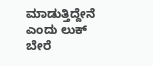ಮಾಡುತ್ತಿದ್ದೇನೆ ಎಂದು ಲುಕ್ ಬೇರೆ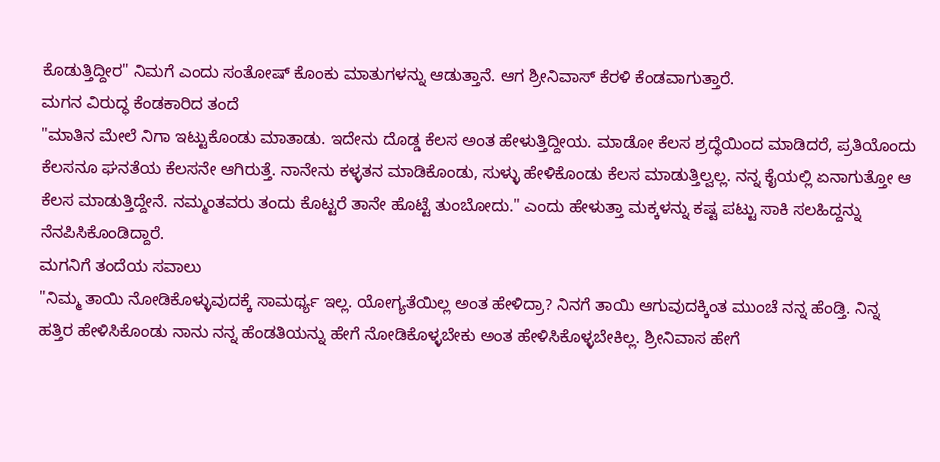ಕೊಡುತ್ತಿದ್ದೀರ" ನಿಮಗೆ ಎಂದು ಸಂತೋಷ್ ಕೊಂಕು ಮಾತುಗಳನ್ನು ಆಡುತ್ತಾನೆ. ಆಗ ಶ್ರೀನಿವಾಸ್ ಕೆರಳಿ ಕೆಂಡವಾಗುತ್ತಾರೆ.
ಮಗನ ವಿರುದ್ಧ ಕೆಂಡಕಾರಿದ ತಂದೆ
"ಮಾತಿನ ಮೇಲೆ ನಿಗಾ ಇಟ್ಟುಕೊಂಡು ಮಾತಾಡು. ಇದೇನು ದೊಡ್ಡ ಕೆಲಸ ಅಂತ ಹೇಳುತ್ತಿದ್ದೀಯ. ಮಾಡೋ ಕೆಲಸ ಶ್ರದ್ಧೆಯಿಂದ ಮಾಡಿದರೆ, ಪ್ರತಿಯೊಂದು ಕೆಲಸನೂ ಘನತೆಯ ಕೆಲಸನೇ ಆಗಿರುತ್ತೆ. ನಾನೇನು ಕಳ್ಳತನ ಮಾಡಿಕೊಂಡು, ಸುಳ್ಳು ಹೇಳಿಕೊಂಡು ಕೆಲಸ ಮಾಡುತ್ತಿಲ್ವಲ್ಲ. ನನ್ನ ಕೈಯಲ್ಲಿ ಏನಾಗುತ್ತೋ ಆ ಕೆಲಸ ಮಾಡುತ್ತಿದ್ದೇನೆ. ನಮ್ಮಂತವರು ತಂದು ಕೊಟ್ಟರೆ ತಾನೇ ಹೊಟ್ಟೆ ತುಂಬೋದು." ಎಂದು ಹೇಳುತ್ತಾ ಮಕ್ಕಳನ್ನು ಕಷ್ಟ ಪಟ್ಟು ಸಾಕಿ ಸಲಹಿದ್ದನ್ನು ನೆನಪಿಸಿಕೊಂಡಿದ್ದಾರೆ.
ಮಗನಿಗೆ ತಂದೆಯ ಸವಾಲು
"ನಿಮ್ಮ ತಾಯಿ ನೋಡಿಕೊಳ್ಳುವುದಕ್ಕೆ ಸಾಮರ್ಥ್ಯ ಇಲ್ಲ. ಯೋಗ್ಯತೆಯಿಲ್ಲ ಅಂತ ಹೇಳಿದ್ರಾ? ನಿನಗೆ ತಾಯಿ ಆಗುವುದಕ್ಕಿಂತ ಮುಂಚೆ ನನ್ನ ಹೆಂಡ್ತಿ. ನಿನ್ನ ಹತ್ತಿರ ಹೇಳಿಸಿಕೊಂಡು ನಾನು ನನ್ನ ಹೆಂಡತಿಯನ್ನು ಹೇಗೆ ನೋಡಿಕೊಳ್ಳಬೇಕು ಅಂತ ಹೇಳಿಸಿಕೊಳ್ಳಬೇಕಿಲ್ಲ. ಶ್ರೀನಿವಾಸ ಹೇಗೆ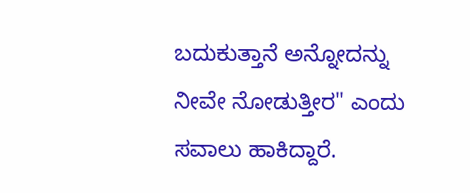ಬದುಕುತ್ತಾನೆ ಅನ್ನೋದನ್ನು ನೀವೇ ನೋಡುತ್ತೀರ" ಎಂದು ಸವಾಲು ಹಾಕಿದ್ದಾರೆ.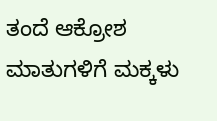ತಂದೆ ಆಕ್ರೋಶ ಮಾತುಗಳಿಗೆ ಮಕ್ಕಳು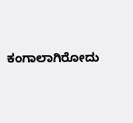ಕಂಗಾಲಾಗಿರೋದು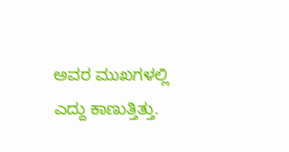ಅವರ ಮುಖಗಳಲ್ಲಿ ಎದ್ದು ಕಾಣುತ್ತಿತ್ತು.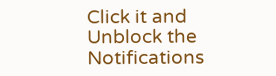Click it and Unblock the Notifications